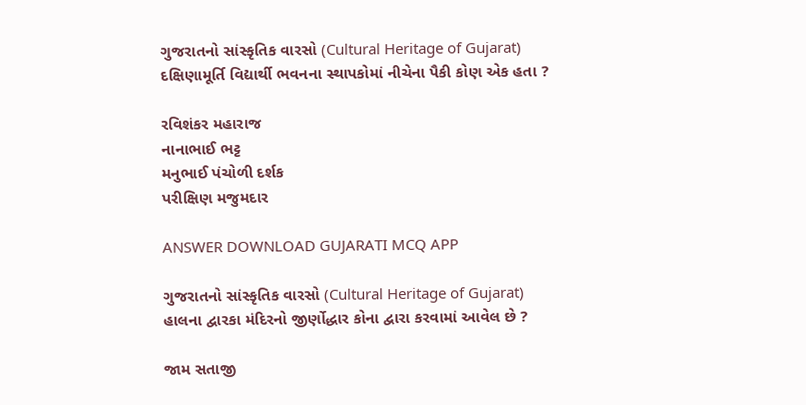ગુજરાતનો સાંસ્કૃતિક વારસો (Cultural Heritage of Gujarat)
દક્ષિણામૂર્તિ વિદ્યાર્થી ભવનના સ્થાપકોમાં નીચેના પૈકી કોણ એક હતા ?

રવિશંકર મહારાજ
નાનાભાઈ ભટ્ટ
મનુભાઈ પંચોળી દર્શક
પરીક્ષિણ મજુમદાર

ANSWER DOWNLOAD GUJARATI MCQ APP

ગુજરાતનો સાંસ્કૃતિક વારસો (Cultural Heritage of Gujarat)
હાલના દ્વારકા મંદિરનો જીર્ણોદ્ધાર કોના દ્વારા કરવામાં આવેલ છે ?

જામ સતાજી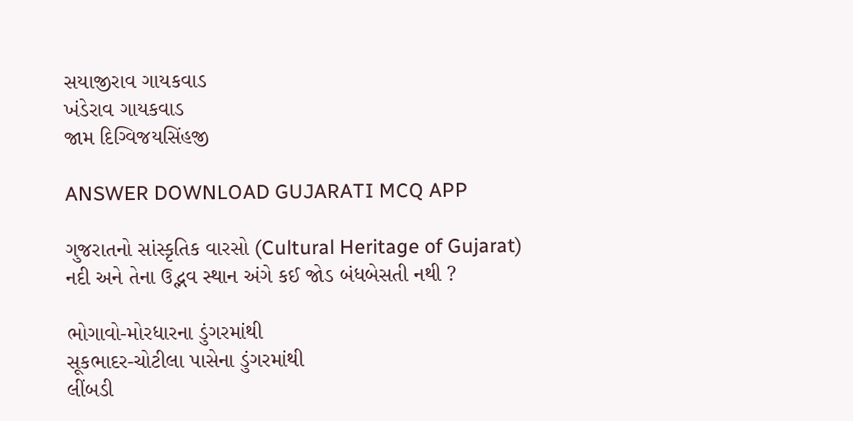સયાજીરાવ ગાયકવાડ
ખંડેરાવ ગાયકવાડ
જામ દિગ્વિજયસિંહજી

ANSWER DOWNLOAD GUJARATI MCQ APP

ગુજરાતનો સાંસ્કૃતિક વારસો (Cultural Heritage of Gujarat)
નદી અને તેના ઉદ્ભવ સ્થાન અંગે કઈ જોડ બંધબેસતી નથી ?

ભોગાવો-મોરધારના ડુંગરમાંથી
સૂકભાદર-ચોટીલા પાસેના ડુંગરમાંથી
લીંબડી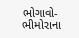ભોગાવો-ભીમોરાના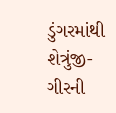ડુંગરમાંથી
શેત્રુંજી-ગીરની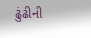ઢુંઢીની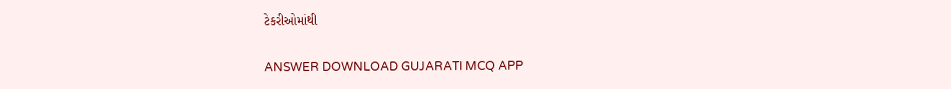ટેકરીઓમાંથી

ANSWER DOWNLOAD GUJARATI MCQ APP